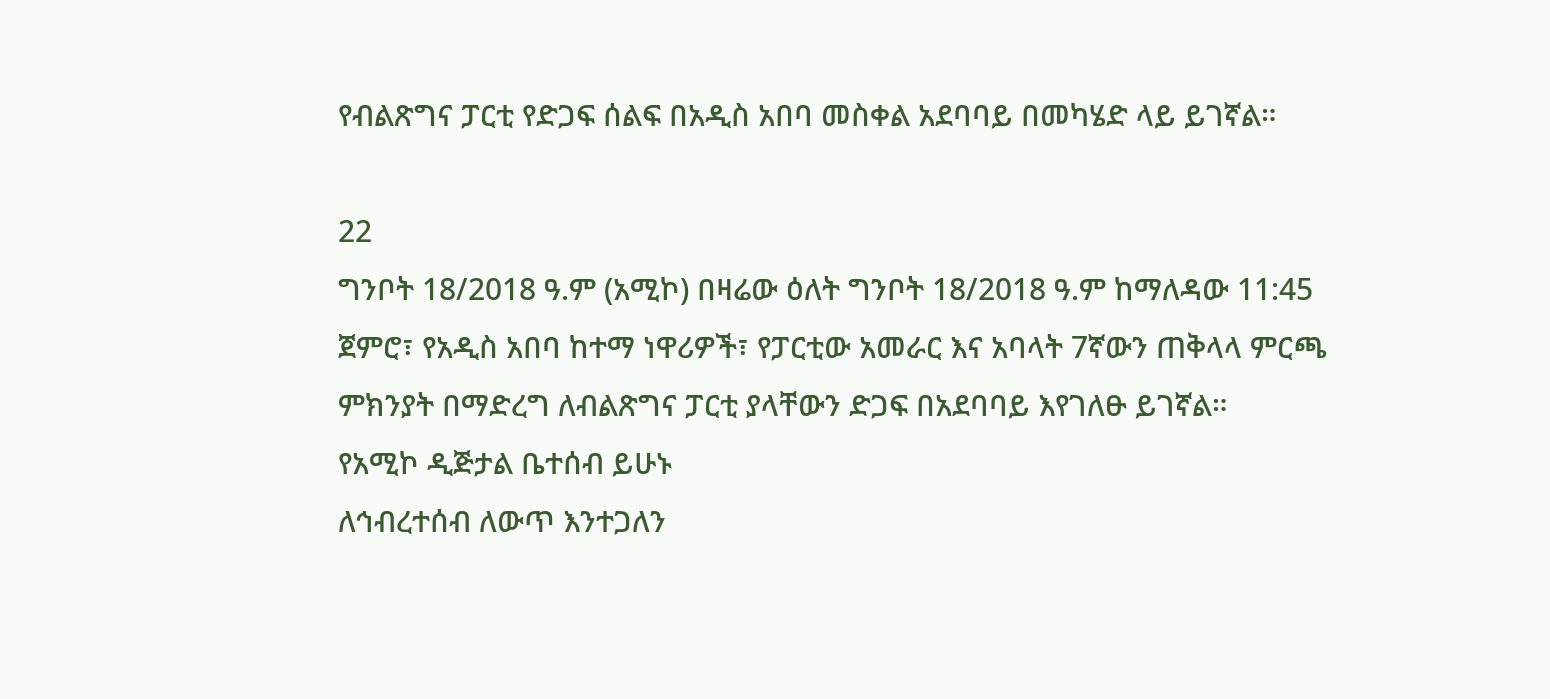የብልጽግና ፓርቲ የድጋፍ ሰልፍ በአዲስ አበባ መስቀል አደባባይ በመካሄድ ላይ ይገኛል።

22
ግንቦት 18/2018 ዓ.ም (አሚኮ) በዛሬው ዕለት ግንቦት 18/2018 ዓ.ም ከማለዳው 11:45 ጀምሮ፣ የአዲስ አበባ ከተማ ነዋሪዎች፣ የፓርቲው አመራር እና አባላት 7ኛውን ጠቅላላ ምርጫ ምክንያት በማድረግ ለብልጽግና ፓርቲ ያላቸውን ድጋፍ በአደባባይ እየገለፁ ይገኛል።
የአሚኮ ዲጅታል ቤተሰብ ይሁኑ
ለኅብረተሰብ ለውጥ እንተጋለን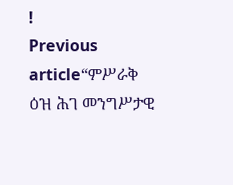!
Previous article“ምሥራቅ ዕዝ ሕገ መንግሥታዊ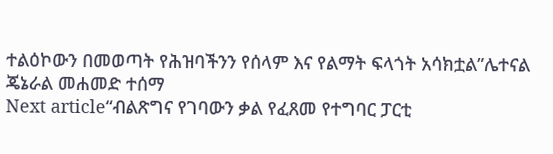ተልዕኮውን በመወጣት የሕዝባችንን የሰላም እና የልማት ፍላጎት አሳክቷል”ሌተናል ጄኔራል መሐመድ ተሰማ
Next article“ብልጽግና የገባውን ቃል የፈጸመ የተግባር ፓርቲ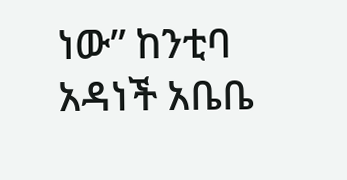ነው” ከንቲባ አዳነች አቤቤ